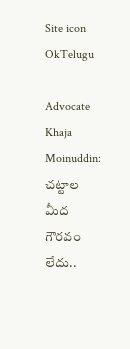Site icon OkTelugu

Advocate Khaja Moinuddin: చట్టాల మీద గౌరవం లేదు..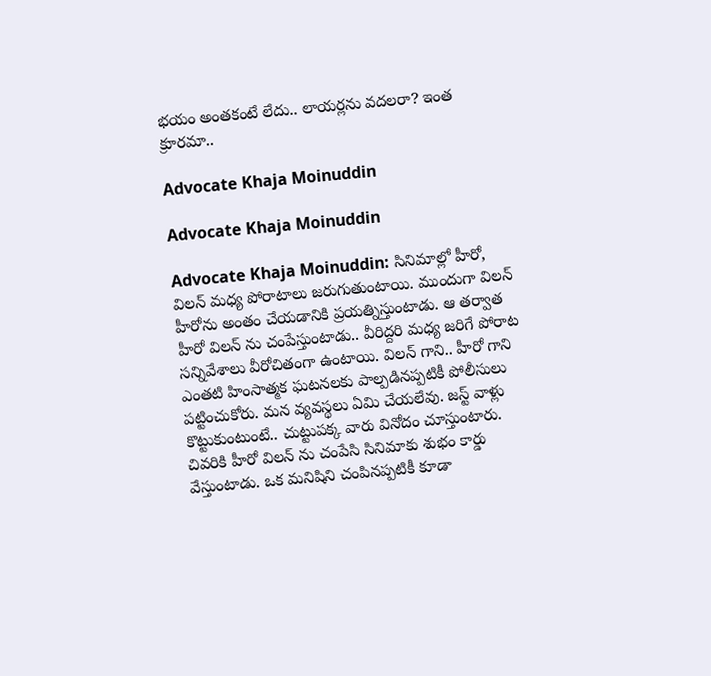భయం అంతకంటే లేదు.. లాయర్లను వదలరా? ఇంత క్రూరమా..

Advocate Khaja Moinuddin

Advocate Khaja Moinuddin

Advocate Khaja Moinuddin: సినిమాల్లో హీరో, విలన్ మధ్య పోరాటాలు జరుగుతుంటాయి. ముందుగా విలన్ హీరోను అంతం చేయడానికి ప్రయత్నిస్తుంటాడు. ఆ తర్వాత హీరో విలన్ ను చంపేస్తుంటాడు.. వీరిద్దరి మధ్య జరిగే పోరాట సన్నివేశాలు వీరోచితంగా ఉంటాయి. విలన్ గాని.. హీరో గాని ఎంతటి హింసాత్మక ఘటనలకు పాల్పడినప్పటికీ పోలీసులు పట్టించుకోరు. మన వ్యవస్థలు ఏమి చేయలేవు. జస్ట్ వాళ్లు కొట్టుకుంటుంటే.. చుట్టుపక్క వారు వినోదం చూస్తుంటారు. చివరికి హీరో విలన్ ను చంపేసి సినిమాకు శుభం కార్డు వేస్తుంటాడు. ఒక మనిషిని చంపినప్పటికీ కూడా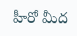హీరో మీద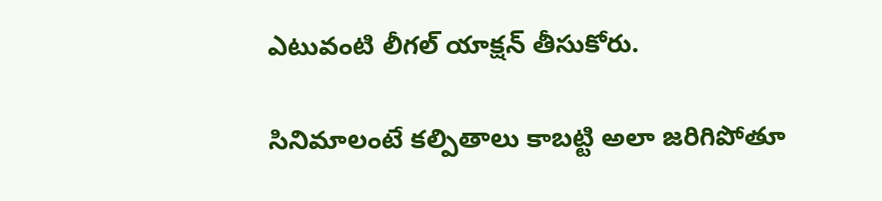ఎటువంటి లీగల్ యాక్షన్ తీసుకోరు.

సినిమాలంటే కల్పితాలు కాబట్టి అలా జరిగిపోతూ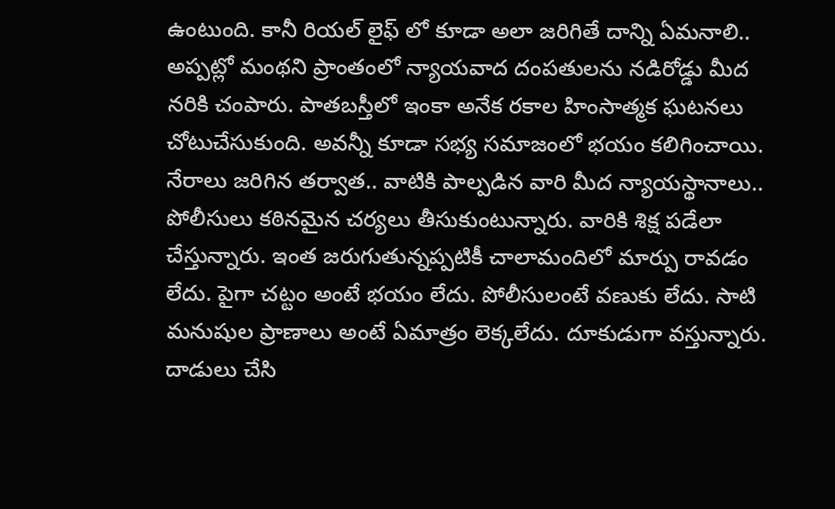ఉంటుంది. కానీ రియల్ లైఫ్ లో కూడా అలా జరిగితే దాన్ని ఏమనాలి.. అప్పట్లో మంథని ప్రాంతంలో న్యాయవాద దంపతులను నడిరోడ్డు మీద నరికి చంపారు. పాతబస్తీలో ఇంకా అనేక రకాల హింసాత్మక ఘటనలు చోటుచేసుకుంది. అవన్నీ కూడా సభ్య సమాజంలో భయం కలిగించాయి. నేరాలు జరిగిన తర్వాత.. వాటికి పాల్పడిన వారి మీద న్యాయస్థానాలు.. పోలీసులు కఠినమైన చర్యలు తీసుకుంటున్నారు. వారికి శిక్ష పడేలా చేస్తున్నారు. ఇంత జరుగుతున్నప్పటికీ చాలామందిలో మార్పు రావడం లేదు. పైగా చట్టం అంటే భయం లేదు. పోలీసులంటే వణుకు లేదు. సాటి మనుషుల ప్రాణాలు అంటే ఏమాత్రం లెక్కలేదు. దూకుడుగా వస్తున్నారు. దాడులు చేసి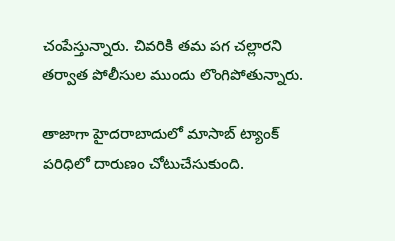చంపేస్తున్నారు. చివరికి తమ పగ చల్లారని తర్వాత పోలీసుల ముందు లొంగిపోతున్నారు.

తాజాగా హైదరాబాదులో మాసాబ్ ట్యాంక్ పరిధిలో దారుణం చోటుచేసుకుంది.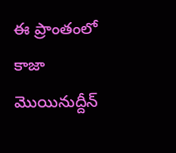ఈ ప్రాంతంలో కాజా మొయినుద్దీన్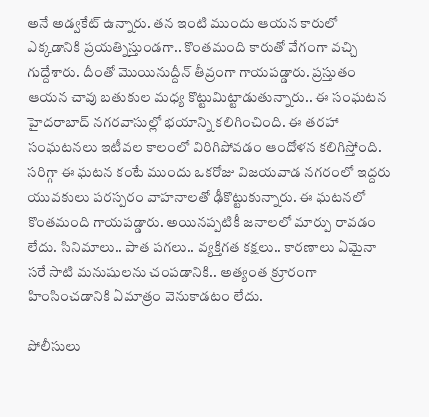అనే అడ్వకేట్ ఉన్నారు. తన ఇంటి ముందు ఆయన కారులో ఎక్కడానికి ప్రయత్నిస్తుండగా.. కొంతమంది కారుతో వేగంగా వచ్చి గుద్దేశారు. దీంతో మొయినుద్దీన్ తీవ్రంగా గాయపడ్డారు. ప్రస్తుతం ఆయన చావు బతుకుల మధ్య కొట్టుమిట్టాడుతున్నారు.. ఈ సంఘటన హైదరాబాద్ నగరవాసుల్లో భయాన్ని కలిగించింది. ఈ తరహా సంఘటనలు ఇటీవల కాలంలో విరిగిపోవడం ఆందోళన కలిగిస్తోంది. సరిగ్గా ఈ ఘటన కంటే ముందు ఒకరోజు విజయవాడ నగరంలో ఇద్దరు యువకులు పరస్పరం వాహనాలతో ఢీకొట్టుకున్నారు. ఈ ఘటనలో కొంతమంది గాయపడ్డారు. అయినప్పటికీ జనాలలో మార్పు రావడం లేదు. సినిమాలు.. పాత పగలు.. వ్యక్తిగత కక్షలు.. కారణాలు ఏమైనా సరే సాటి మనుషులను చంపడానికి.. అత్యంత క్రూరంగా హింసించడానికి ఏమాత్రం వెనుకాడటం లేదు.

పోలీసులు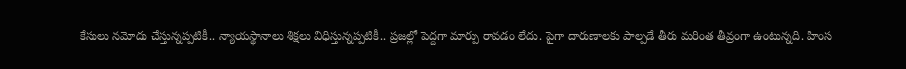కేసులు నమోదు చేస్తున్నప్పటికీ.. న్యాయస్థానాలు శిక్షలు విధిస్తున్నప్పటికీ.. ప్రజల్లో పెద్దగా మార్పు రావడం లేదు. పైగా దారుణాలకు పాల్పడే తీరు మరింత తీవ్రంగా ఉంటున్నది. హింస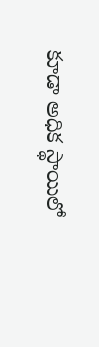కూడా అధిక స్థాయిలో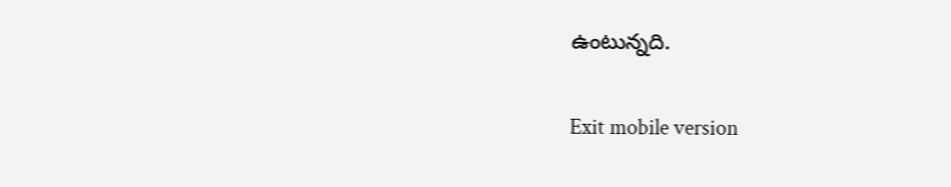ఉంటున్నది.

Exit mobile version